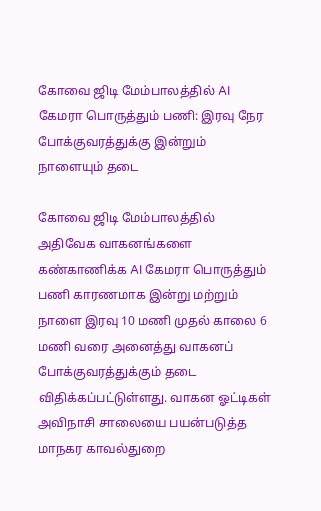கோவை ஜிடி மேம்பாலத்தில் AI கேமரா பொருத்தும் பணி: இரவு நேர போக்குவரத்துக்கு இன்றும் நாளையும் தடை

கோவை ஜிடி மேம்பாலத்தில் அதிவேக வாகனங்களை கண்காணிக்க AI கேமரா பொருத்தும் பணி காரணமாக இன்று மற்றும் நாளை இரவு 10 மணி முதல் காலை 6 மணி வரை அனைத்து வாகனப் போக்குவரத்துக்கும் தடை விதிக்கப்பட்டுள்ளது. வாகன ஓட்டிகள் அவிநாசி சாலையை பயன்படுத்த மாநகர காவல்துறை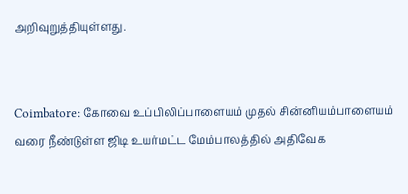அறிவுறுத்தியுள்ளது.


Coimbatore: கோவை உப்பிலிப்பாளையம் முதல் சின்னியம்பாளையம் வரை நீண்டுள்ள ஜிடி உயர்மட்ட மேம்பாலத்தில் அதிவேக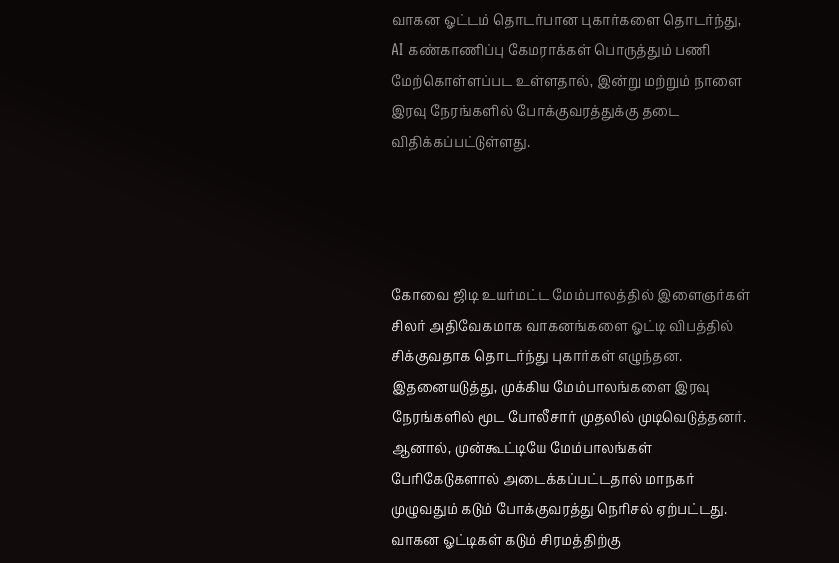வாகன ஓட்டம் தொடர்பான புகார்களை தொடர்ந்து, AI கண்காணிப்பு கேமராக்கள் பொருத்தும் பணி மேற்கொள்ளப்பட உள்ளதால், இன்று மற்றும் நாளை இரவு நேரங்களில் போக்குவரத்துக்கு தடை விதிக்கப்பட்டுள்ளது.




கோவை ஜிடி உயர்மட்ட மேம்பாலத்தில் இளைஞர்கள் சிலர் அதிவேகமாக வாகனங்களை ஓட்டி விபத்தில் சிக்குவதாக தொடர்ந்து புகார்கள் எழுந்தன. இதனையடுத்து, முக்கிய மேம்பாலங்களை இரவு நேரங்களில் மூட போலீசார் முதலில் முடிவெடுத்தனர். ஆனால், முன்கூட்டியே மேம்பாலங்கள் பேரிகேடுகளால் அடைக்கப்பட்டதால் மாநகர் முழுவதும் கடும் போக்குவரத்து நெரிசல் ஏற்பட்டது. வாகன ஓட்டிகள் கடும் சிரமத்திற்கு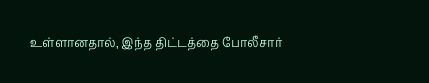உள்ளானதால், இந்த திட்டத்தை போலீசார்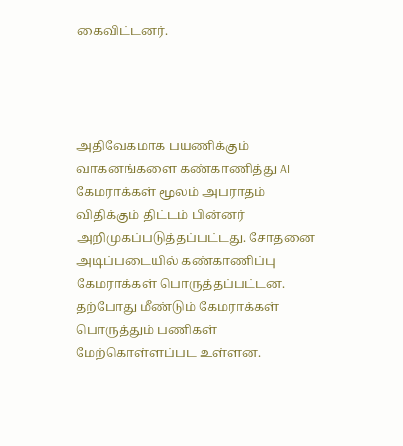கைவிட்டனர்.




அதிவேகமாக பயணிக்கும் வாகனங்களை கண்காணித்து AI கேமராக்கள் மூலம் அபராதம் விதிக்கும் திட்டம் பின்னர் அறிமுகப்படுத்தப்பட்டது. சோதனை அடிப்படையில் கண்காணிப்பு கேமராக்கள் பொருத்தப்பட்டன. தற்போது மீண்டும் கேமராக்கள் பொருத்தும் பணிகள் மேற்கொள்ளப்பட உள்ளன.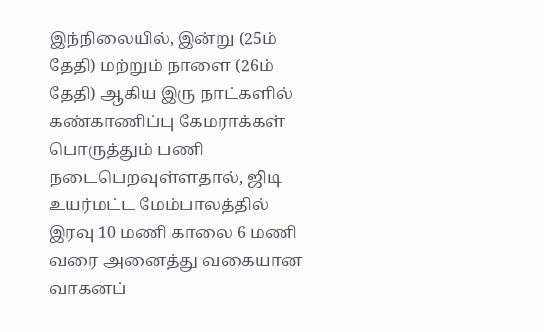இந்நிலையில், இன்று (25ம் தேதி) மற்றும் நாளை (26ம் தேதி) ஆகிய இரு நாட்களில் கண்காணிப்பு கேமராக்கள் பொருத்தும் பணி நடைபெறவுள்ளதால், ஜிடி உயர்மட்ட மேம்பாலத்தில் இரவு 10 மணி காலை 6 மணி வரை அனைத்து வகையான வாகனப்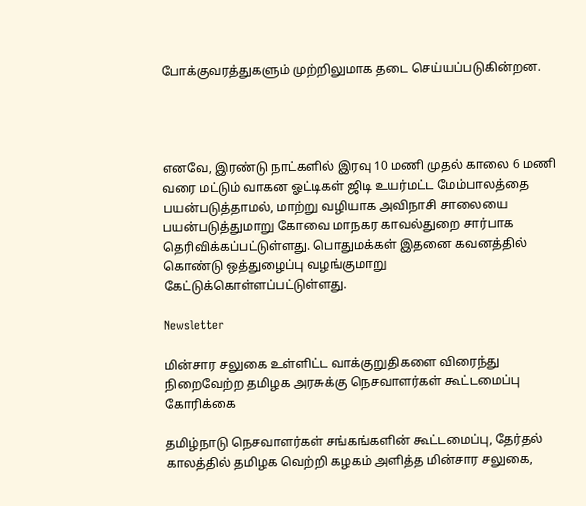போக்குவரத்துகளும் முற்றிலுமாக தடை செய்யப்படுகின்றன.




எனவே, இரண்டு நாட்களில் இரவு 10 மணி முதல் காலை 6 மணி வரை மட்டும் வாகன ஓட்டிகள் ஜிடி உயர்மட்ட மேம்பாலத்தை பயன்படுத்தாமல், மாற்று வழியாக அவிநாசி சாலையை பயன்படுத்துமாறு கோவை மாநகர காவல்துறை சார்பாக தெரிவிக்கப்பட்டுள்ளது. பொதுமக்கள் இதனை கவனத்தில் கொண்டு ஒத்துழைப்பு வழங்குமாறு கேட்டுக்கொள்ளப்பட்டுள்ளது.

Newsletter

மின்சார சலுகை உள்ளிட்ட வாக்குறுதிகளை விரைந்து நிறைவேற்ற தமிழக அரசுக்கு நெசவாளர்கள் கூட்டமைப்பு கோரிக்கை

தமிழ்நாடு நெசவாளர்கள் சங்கங்களின் கூட்டமைப்பு, தேர்தல் காலத்தில் தமிழக வெற்றி கழகம் அளித்த மின்சார சலுகை,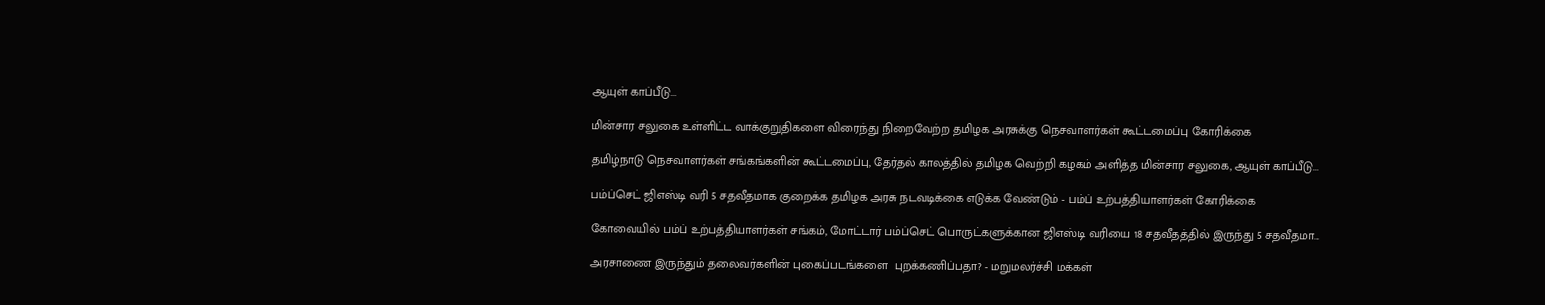ஆயுள் காப்பீடு...

மின்சார சலுகை உள்ளிட்ட வாக்குறுதிகளை விரைந்து நிறைவேற்ற தமிழக அரசுக்கு நெசவாளர்கள் கூட்டமைப்பு கோரிக்கை

தமிழ்நாடு நெசவாளர்கள் சங்கங்களின் கூட்டமைப்பு, தேர்தல் காலத்தில் தமிழக வெற்றி கழகம் அளித்த மின்சார சலுகை, ஆயுள் காப்பீடு...

பம்ப்செட் ஜிஎஸ்டி வரி 5 சதவீதமாக குறைக்க தமிழக அரசு நடவடிக்கை எடுக்க வேண்டும் - பம்ப் உற்பத்தியாளர்கள் கோரிக்கை

கோவையில் பம்ப் உற்பத்தியாளர்கள் சங்கம், மோட்டார் பம்ப்செட் பொருட்களுக்கான ஜிஎஸ்டி வரியை 18 சதவீதத்தில் இருந்து 5 சதவீதமா...

அரசாணை இருந்தும் தலைவர்களின் புகைப்படங்களை  புறக்கணிப்பதா? - மறுமலர்ச்சி மக்கள்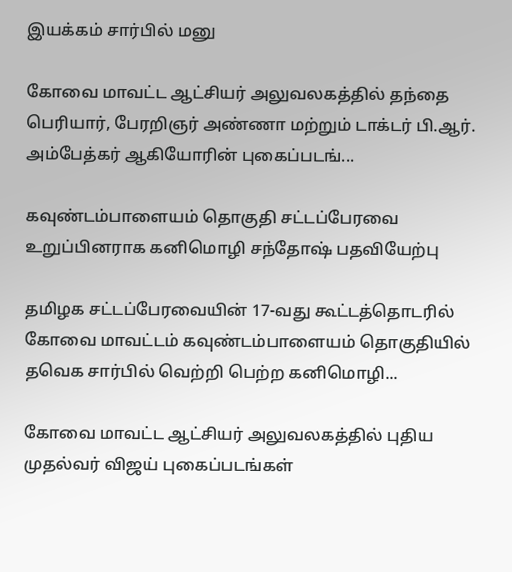இயக்கம் சார்பில் மனு

கோவை மாவட்ட ஆட்சியர் அலுவலகத்தில் தந்தை பெரியார், பேரறிஞர் அண்ணா மற்றும் டாக்டர் பி.ஆர். அம்பேத்கர் ஆகியோரின் புகைப்படங்...

கவுண்டம்பாளையம் தொகுதி சட்டப்பேரவை உறுப்பினராக கனிமொழி சந்தோஷ் பதவியேற்பு

தமிழக சட்டப்பேரவையின் 17-வது கூட்டத்தொடரில் கோவை மாவட்டம் கவுண்டம்பாளையம் தொகுதியில் தவெக சார்பில் வெற்றி பெற்ற கனிமொழி...

கோவை மாவட்ட ஆட்சியர் அலுவலகத்தில் புதிய முதல்வர் விஜய் புகைப்படங்கள்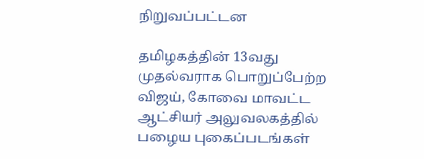நிறுவப்பட்டன

தமிழகத்தின் 13வது முதல்வராக பொறுப்பேற்ற விஜய், கோவை மாவட்ட ஆட்சியர் அலுவலகத்தில் பழைய புகைப்படங்கள்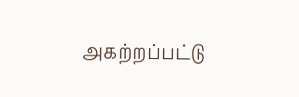அகற்றப்பட்டு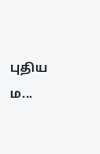புதிய ம...